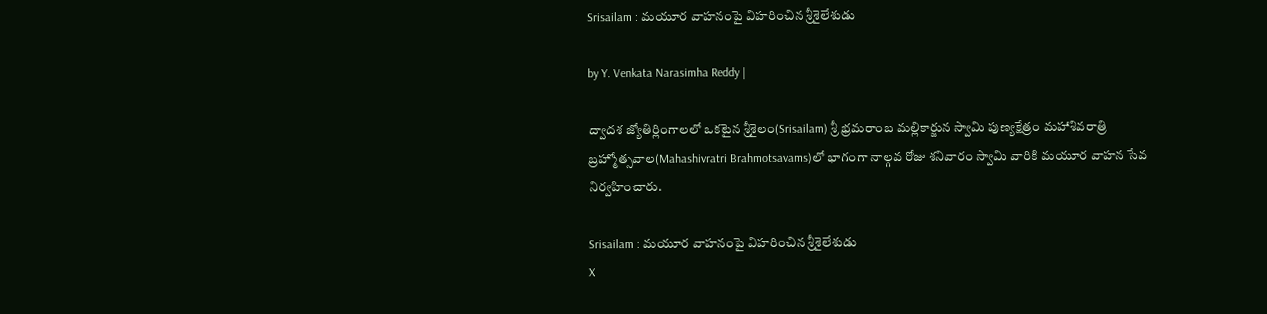Srisailam : మయూర వాహనంపై విహరించిన శ్రీశైలేశుడు

by Y. Venkata Narasimha Reddy |

ద్వాదశ జ్యోతిర్లింగాలలో ఒకటైన శ్రీశైలం(Srisailam) శ్రీ భ్రమరాంబ మల్లికార్జున స్వామి పుణ్యక్షేత్రం మహాశివరాత్రి బ్రహ్మోత్సవాల(Mahashivratri Brahmotsavams)లో భాగంగా నాల్గవ రోజు శనివారం స్వామి వారికి మయూర వాహన సేవ నిర్వహించారు.

Srisailam : మయూర వాహనంపై విహరించిన శ్రీశైలేశుడు
X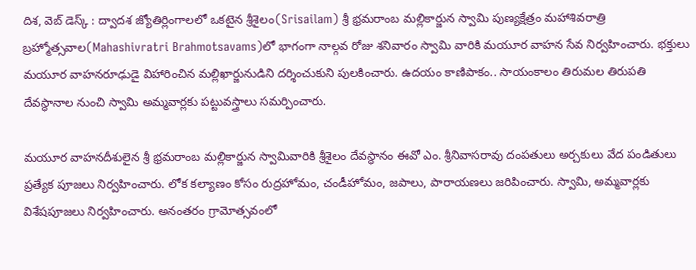దిశ, వెబ్ డెస్క్ : ద్వాదశ జ్యోతిర్లింగాలలో ఒకటైన శ్రీశైలం(Srisailam) శ్రీ భ్రమరాంబ మల్లికార్జున స్వామి పుణ్యక్షేత్రం మహాశివరాత్రి బ్రహ్మోత్సవాల(Mahashivratri Brahmotsavams)లో భాగంగా నాల్గవ రోజు శనివారం స్వామి వారికి మయూర వాహన సేవ నిర్వహించారు. భక్తులు మయూర వాహనరూఢుడై విహారించిన మల్లిఖార్జునుడిని దర్శించుకుని పులకించారు. ఉదయం కాణిపాకం.. సాయంకాలం తిరుమల తిరుపతి దేవస్థానాల నుంచి స్వామి అమ్మవార్లకు పట్టువస్త్రాలు సమర్పించారు.

మయూర వాహనదీశులైన శ్రీ భ్రమరాంబ మల్లికార్జున స్వామివారికి శ్రీశైలం దేవస్థానం ఈవో ఎం. శ్రీనివాసరావు దంపతులు అర్చకులు వేద పండితులు ప్రత్యేక పూజలు నిర్వహించారు. లోక కల్యాణం కోసం రుద్రహోమం, చండీహోమం, జపాలు, పారాయణలు జరిపించారు. స్వామి, అమ్మవార్లకు విశేషపూజలు నిర్వహించారు. అనంతరం గ్రామోత్సవంలో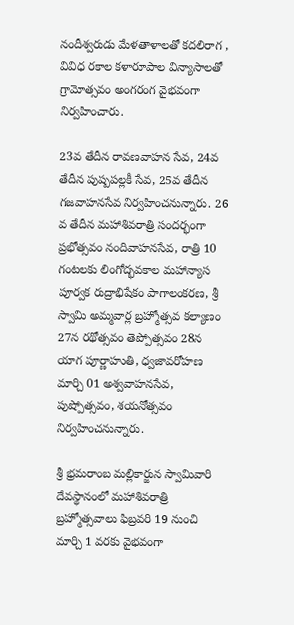నందీశ్వరుడు మేళతాళాలతో కదలిరాగ , వివిధ రకాల కళారూపాల విన్యాసాలతో గ్రామోత్సవం అంగరంగ వైభవంగా నిర్వహించారు.

23వ తేదీన రావణవాహన సేవ, 24వ తేదీన పుష్పపల్లకీ సేవ, 25వ తేదీన గజవాహనసేవ నిర్వహించనున్నారు. 26 వ తేదీన మహాశివరాత్రి సందర్భంగా ప్రభోత్సవం నందివాహనసేవ, రాత్రి 10 గంటలకు లింగోద్భవకాల మహాన్యాస పూర్వక రుద్రాభిషేకం పాగాలంకరణ, శ్రీ స్వామి అమ్మవార్ల బ్రహ్మోత్సవ కల్యాణం 27న రథోత్సవం తెప్పోత్సవం 28న యాగ పూర్ణాహుతి, ధ్వజావరోహణ మార్చి 01 అశ్వవాహనసేవ, పుష్పోత్సవం, శయనోత్సవం నిర్వహించనున్నారు.

శ్రీ భ్రమరాంబ మల్లికార్జున స్వామివారి దేవస్థానంలో మహాశివరాత్రి బ్రహ్మోత్సవాలు ఫిబ్రవరి 19 నుంచి మార్చి 1 వరకు వైభవంగా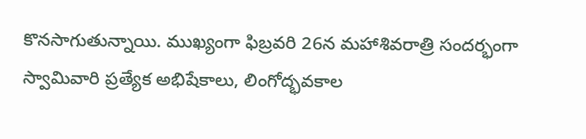కొనసాగుతున్నాయి. ముఖ్యంగా ఫిబ్రవరి 26న మహాశివరాత్రి సందర్భంగా స్వామివారి ప్రత్యేక అభిషేకాలు, లింగోద్భవకాల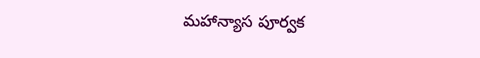మహాన్యాస పూర్వక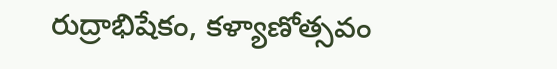రుద్రాభిషేకం, కళ్యాణోత్సవం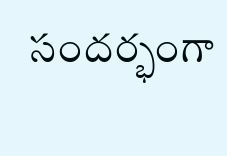సందర్భంగా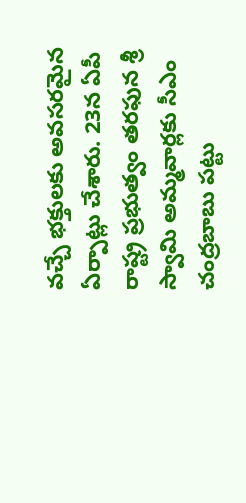వచ్చే భక్తులకు అవసరమైన ఏర్పాట్లు చేశారు. 23న ఏపీ రాష్ట్ర ప్రభుత్వం తరఫున శ్రీ స్వామి అమ్మవార్లకు సీఎం చంద్రబాబు పట్టు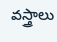వస్త్రాలు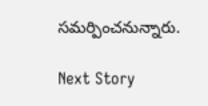సమర్పించనున్నారు.

Next Story